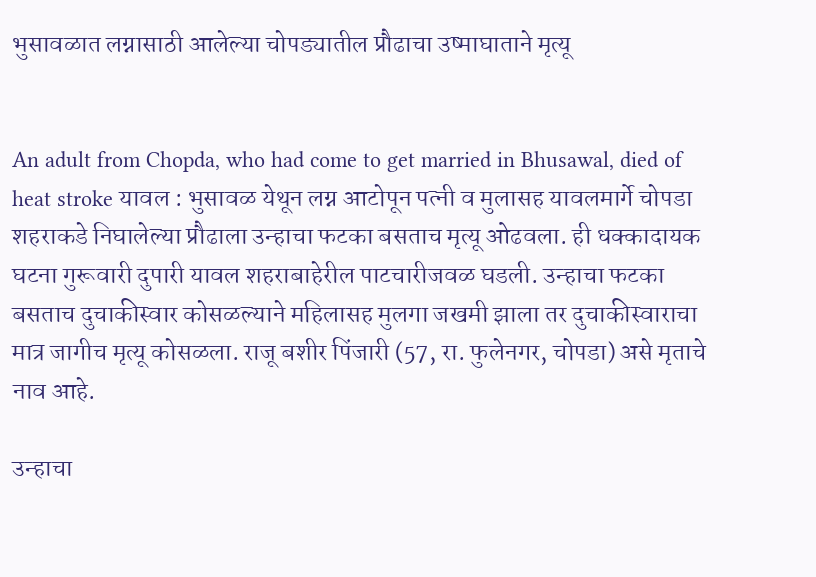भुसावळात लग्नासाठी आलेल्या चोपड्यातील प्रौढाचा उष्माघाताने मृत्यू


An adult from Chopda, who had come to get married in Bhusawal, died of heat stroke यावल : भुसावळ येथून लग्न आटोपून पत्नी व मुलासह यावलमार्गे चोपडा शहराकडे निघालेल्या प्रौढाला उन्हाचा फटका बसताच मृत्यू ओढवला. ही धक्कादायक घटना गुरूवारी दुपारी यावल शहराबाहेरील पाटचारीजवळ घडली. उन्हाचा फटका बसताच दुचाकीस्वार कोसळल्याने महिलासह मुलगा जखमी झाला तर दुचाकीस्वाराचा मात्र जागीच मृत्यू कोसळला. राजू बशीर पिंजारी (57, रा. फुलेनगर, चोपडा) असे मृताचे नाव आहे.

उन्हाचा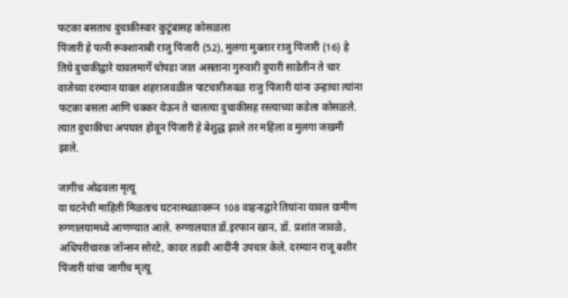फटका बसताच दुचाकीस्वार कुटूंबासह कोसळला
पिंजारी हे पत्नी रूक्शानाबी राजु पिंजारी (52), मुलगा मुक्तार राजु पिंजारी (16) हे तिघे दुचाकीद्वारे यावलमार्गे चोपडा जात असताना गुरुवारी दुपारी साडेतीन ते चार वाजेच्या दरम्यान यावल शहराजवळील पाटचारीजवळ राजु पिंजारी यांना उन्हाचा त्यांना फटका बसला आणि चक्कर येऊन ते चालत्या दुचाकीसह रस्त्याच्या कडेला कोसळले. त्यात दुचाकीचा अपघात होवून पिंजारी हे बेशुद्ध झाले तर महिला व मुलगा जखमी झाले.

जागीच ओढवला मृत्यू
या घटनेची माहिती मिळताच घटनास्थळावरून 108 वाहनाद्वारे तिघांना यावल ग्रामीण रुग्णालयामध्ये आणण्यात आले. रुग्णालयात डॉ.इरफान खान, डॉ. प्रशांत जावळे, अधिपरीचारक जॉन्सन सोरटे, कादर तडवी आदींनी उपचार केले. दरम्यान राजू बशीर पिंजारी यांचा जागीच मृत्यू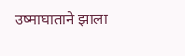उष्माघाताने झाला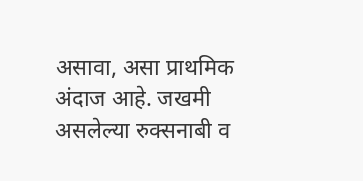असावा, असा प्राथमिक अंदाज आहे. जखमी असलेल्या रुक्सनाबी व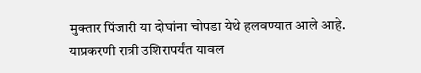मुक्तार पिंजारी या दोघांना चोपडा येथे हलवण्यात आले आहे. याप्रकरणी रात्री उशिरापर्यंत यावल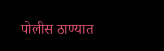पोलीस ठाण्यात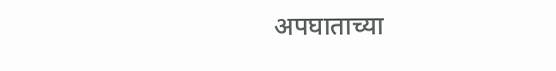अपघाताच्या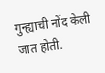गुन्ह्याची नोंद केली जात होती.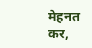मेहनत कर,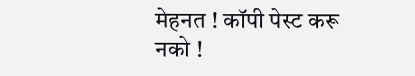मेहनत ! कॉपी पेस्ट करू नको !